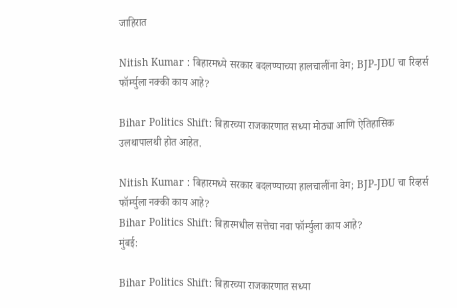जाहिरात

Nitish Kumar : बिहारमध्ये सरकार बदलण्याच्या हालचालींना वेग; BJP-JDU चा रिव्हर्स फॉर्म्युला नक्की काय आहे?

Bihar Politics Shift: बिहारच्या राजकारणात सध्या मोठ्या आणि ऐतिहासिक उलथापालथी होत आहेत.

Nitish Kumar : बिहारमध्ये सरकार बदलण्याच्या हालचालींना वेग; BJP-JDU चा रिव्हर्स फॉर्म्युला नक्की काय आहे?
Bihar Politics Shift: बिहारमधील सत्तेचा नवा फॉर्म्युला काय आहे?
मुंबई:

Bihar Politics Shift: बिहारच्या राजकारणात सध्या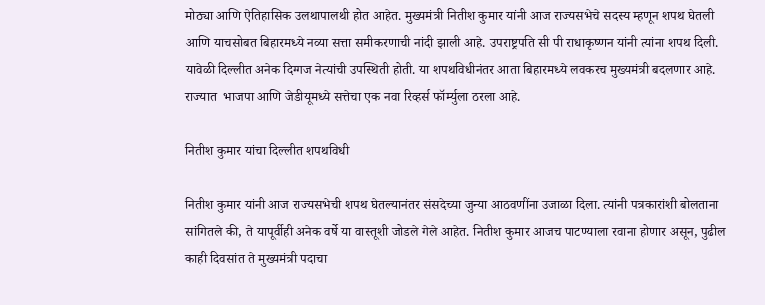मोठ्या आणि ऐतिहासिक उलथापालथी होत आहेत. मुख्यमंत्री नितीश कुमार यांनी आज राज्यसभेचे सदस्य म्हणून शपथ घेतली आणि याचसोबत बिहारमध्ये नव्या सत्ता समीकरणाची नांदी झाली आहे. उपराष्ट्रपति सी पी राधाकृष्णन यांनी त्यांना शपथ दिली. यावेळी दिल्लीत अनेक दिग्गज नेत्यांची उपस्थिती होती. या शपथविधीनंतर आता बिहारमध्ये लवकरच मुख्यमंत्री बदलणार आहे. राज्यात  भाजपा आणि जेडीयूमध्ये सत्तेचा एक नवा रिव्हर्स फॉर्म्युला ठरला आहे.

नितीश कुमार यांचा दिल्लीत शपथविधी

नितीश कुमार यांनी आज राज्यसभेची शपथ घेतल्यानंतर संसदेच्या जुन्या आठवणींना उजाळा दिला. त्यांनी पत्रकारांशी बोलताना सांगितले की, ते यापूर्वीही अनेक वर्षे या वास्तूशी जोडले गेले आहेत. नितीश कुमार आजच पाटण्याला रवाना होणार असून, पुढील काही दिवसांत ते मुख्यमंत्री पदाचा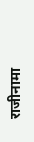राजीनामा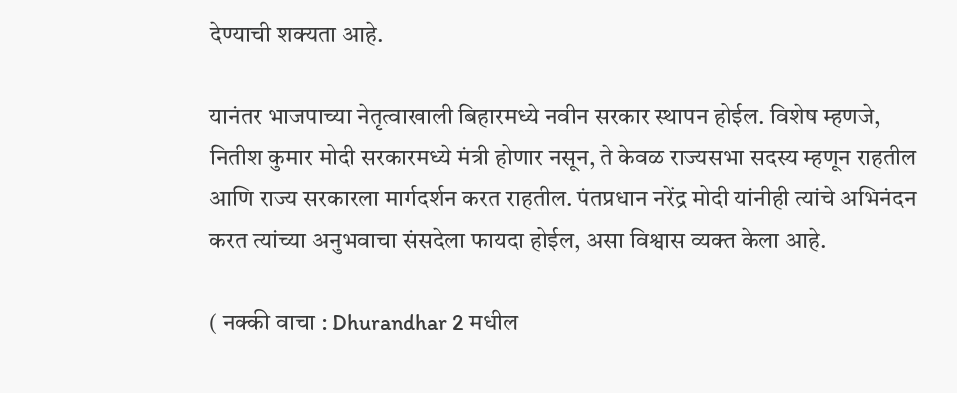देण्याची शक्यता आहे.

यानंतर भाजपाच्या नेतृत्वाखाली बिहारमध्ये नवीन सरकार स्थापन होईल. विशेष म्हणजे, नितीश कुमार मोदी सरकारमध्ये मंत्री होणार नसून, ते केवळ राज्यसभा सदस्य म्हणून राहतील आणि राज्य सरकारला मार्गदर्शन करत राहतील. पंतप्रधान नरेंद्र मोदी यांनीही त्यांचे अभिनंदन करत त्यांच्या अनुभवाचा संसदेला फायदा होईल, असा विश्वास व्यक्त केला आहे.

( नक्की वाचा : Dhurandhar 2 मधील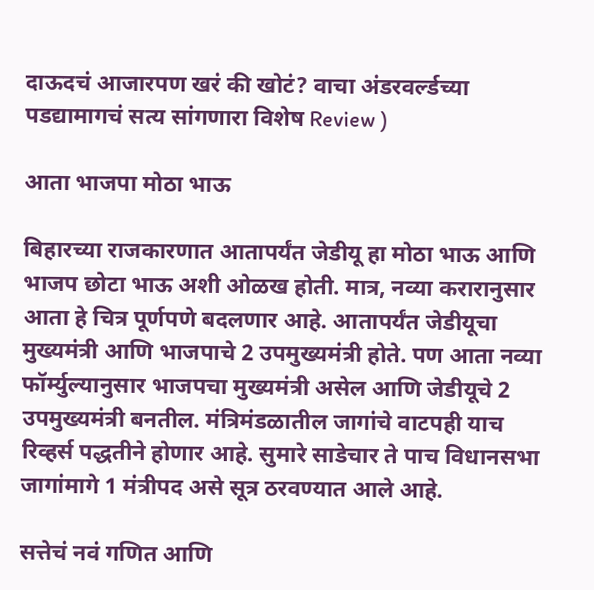दाऊदचं आजारपण खरं की खोटं? वाचा अंडरवर्ल्डच्या पडद्यामागचं सत्य सांगणारा विशेष Review )

आता भाजपा मोठा भाऊ

बिहारच्या राजकारणात आतापर्यंत जेडीयू हा मोठा भाऊ आणि भाजप छोटा भाऊ अशी ओळख होती. मात्र, नव्या करारानुसार आता हे चित्र पूर्णपणे बदलणार आहे. आतापर्यंत जेडीयूचा मुख्यमंत्री आणि भाजपाचे 2 उपमुख्यमंत्री होते. पण आता नव्या फॉर्म्युल्यानुसार भाजपचा मुख्यमंत्री असेल आणि जेडीयूचे 2 उपमुख्यमंत्री बनतील. मंत्रिमंडळातील जागांचे वाटपही याच रिव्हर्स पद्धतीने होणार आहे. सुमारे साडेचार ते पाच विधानसभा जागांमागे 1 मंत्रीपद असे सूत्र ठरवण्यात आले आहे.

सत्तेचं नवं गणित आणि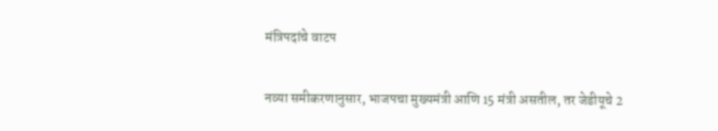मंत्रिपदांचे वाटप

नव्या समीकरणानुसार, भाजपचा मुख्यमंत्री आणि 15 मंत्री असतील, तर जेडीयूचे 2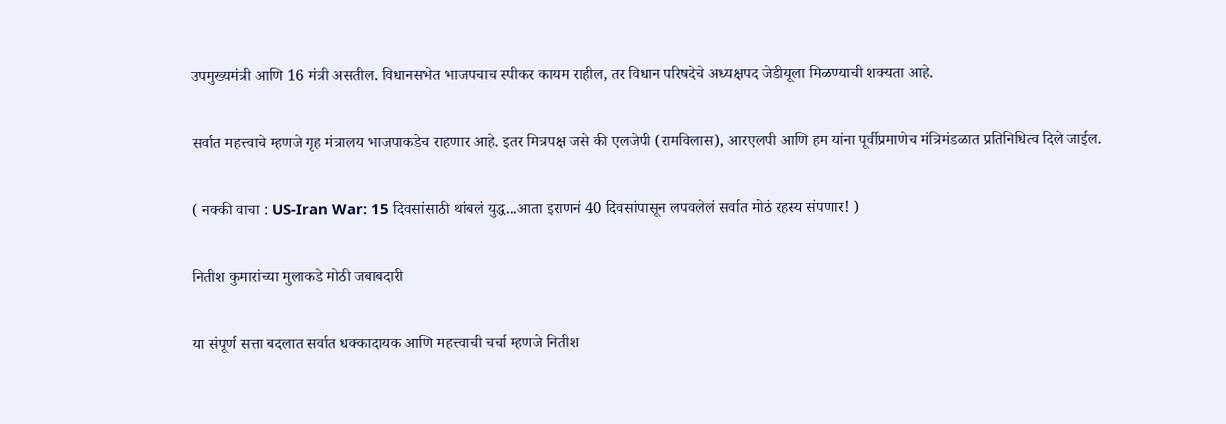उपमुख्यमंत्री आणि 16 मंत्री असतील. विधानसभेत भाजपचाच स्पीकर कायम राहील, तर विधान परिषदेचे अध्यक्षपद जेडीयूला मिळण्याची शक्यता आहे.

सर्वात महत्त्वाचे म्हणजे गृह मंत्रालय भाजपाकडेच राहणार आहे. इतर मित्रपक्ष जसे की एलजेपी (रामविलास), आरएलपी आणि हम यांना पूर्वीप्रमाणेच मंत्रिमंडळात प्रतिनिधित्व दिले जाईल.

( नक्की वाचा : US-Iran War: 15 दिवसांसाठी थांबलं युद्ध...आता इराणनं 40 दिवसांपासून लपवलेलं सर्वात मोठं रहस्य संपणार! )

नितीश कुमारांच्या मुलाकडे मोठी जबाबदारी

या संपूर्ण सत्ता बदलात सर्वात धक्कादायक आणि महत्त्वाची चर्चा म्हणजे नितीश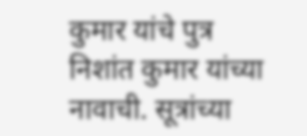कुमार यांचे पुत्र निशांत कुमार यांच्या नावाची. सूत्रांच्या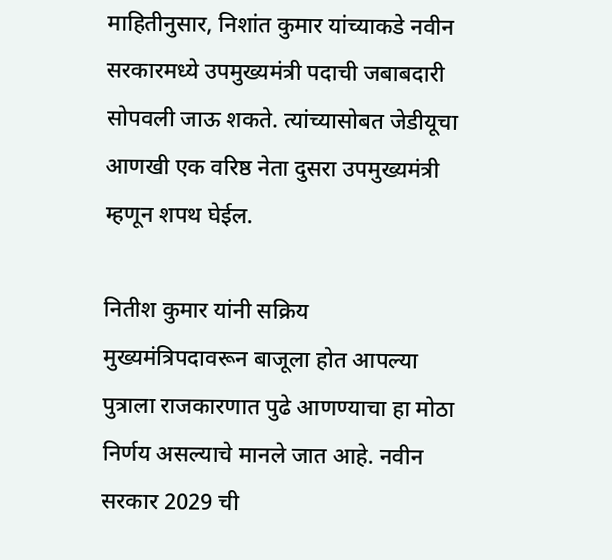माहितीनुसार, निशांत कुमार यांच्याकडे नवीन सरकारमध्ये उपमुख्यमंत्री पदाची जबाबदारी सोपवली जाऊ शकते. त्यांच्यासोबत जेडीयूचा आणखी एक वरिष्ठ नेता दुसरा उपमुख्यमंत्री म्हणून शपथ घेईल.

नितीश कुमार यांनी सक्रिय मुख्यमंत्रिपदावरून बाजूला होत आपल्या पुत्राला राजकारणात पुढे आणण्याचा हा मोठा निर्णय असल्याचे मानले जात आहे. नवीन सरकार 2029 ची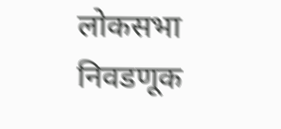लोकसभा निवडणूक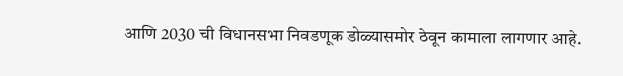आणि 2030 ची विधानसभा निवडणूक डोळ्यासमोर ठेवून कामाला लागणार आहे.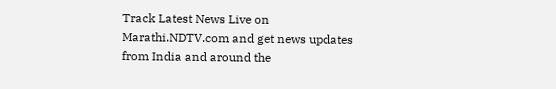Track Latest News Live on Marathi.NDTV.com and get news updates from India and around the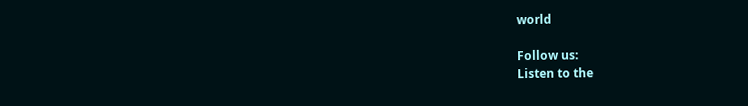world

Follow us:
Listen to the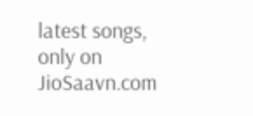latest songs, only on JioSaavn.com